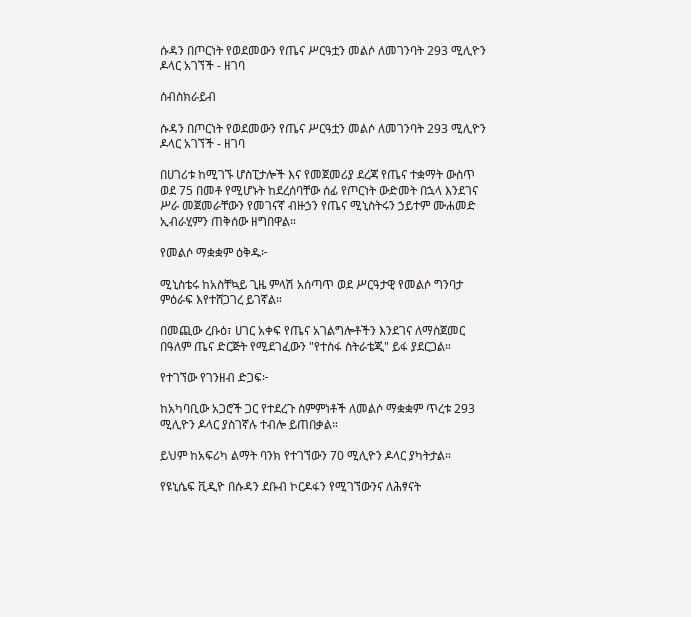ሱዳን በጦርነት የወደመውን የጤና ሥርዓቷን መልሶ ለመገንባት 293 ሚሊዮን ዶላር አገኘች - ዘገባ

ሰብስክራይብ

ሱዳን በጦርነት የወደመውን የጤና ሥርዓቷን መልሶ ለመገንባት 293 ሚሊዮን ዶላር አገኘች - ዘገባ

በሀገሪቱ ከሚገኙ ሆስፒታሎች እና የመጀመሪያ ደረጃ የጤና ተቋማት ውስጥ ወደ 75 በመቶ የሚሆኑት ከደረሰባቸው ሰፊ የጦርነት ውድመት በኋላ እንደገና ሥራ መጀመራቸውን የመገናኛ ብዙኃን የጤና ሚኒስትሩን ኃይተም ሙሐመድ ኢብራሂምን ጠቅሰው ዘግበዋል።

የመልሶ ማቋቋም ዕቅዱ፦

ሚኒስቴሩ ከአስቸኳይ ጊዜ ምላሽ አሰጣጥ ወደ ሥርዓታዊ የመልሶ ግንባታ ምዕራፍ እየተሸጋገረ ይገኛል።

በመጪው ረቡዕ፣ ሀገር አቀፍ የጤና አገልግሎቶችን እንደገና ለማስጀመር በዓለም ጤና ድርጅት የሚደገፈውን "የተስፋ ስትራቴጂ" ይፋ ያደርጋል።

የተገኘው የገንዘብ ድጋፍ፦

ከአካባቢው አጋሮች ጋር የተደረጉ ስምምነቶች ለመልሶ ማቋቋም ጥረቱ 293 ሚሊዮን ዶላር ያስገኛሉ ተብሎ ይጠበቃል።

ይህም ከአፍሪካ ልማት ባንክ የተገኘውን 70 ሚሊዮን ዶላር ያካትታል።

የዩኒሴፍ ቪዲዮ በሱዳን ደቡብ ኮርዶፋን የሚገኘውንና ለሕፃናት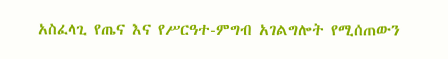አስፈላጊ የጤና እና የሥርዓተ-ምግብ አገልግሎት የሚሰጠውን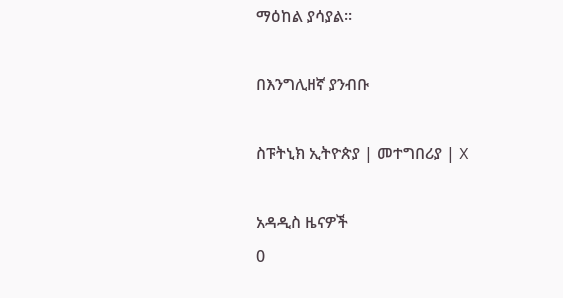ማዕከል ያሳያል።

በእንግሊዘኛ ያንብቡ

ስፑትኒክ ኢትዮጵያ | መተግበሪያ | X

አዳዲስ ዜናዎች
0